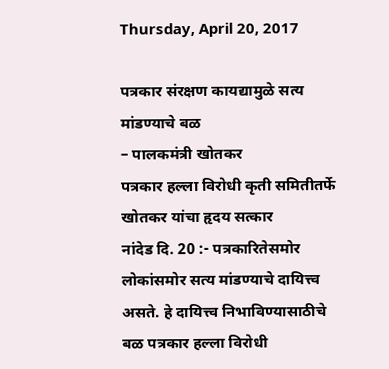Thursday, April 20, 2017

पत्रकार संरक्षण कायद्यामुळे सत्य मांडण्याचे बळ
– पालकमंत्री खोतकर
पत्रकार हल्ला विरोधी कृती समितीतर्फे खोतकर यांचा हृदय सत्कार
नांदेड दि. 20 :- पत्रकारितेसमोर लोकांसमोर सत्य मांडण्याचे दायित्त्व असते. हे दायित्त्व निभाविण्यासाठीचे बळ पत्रकार हल्ला विरोधी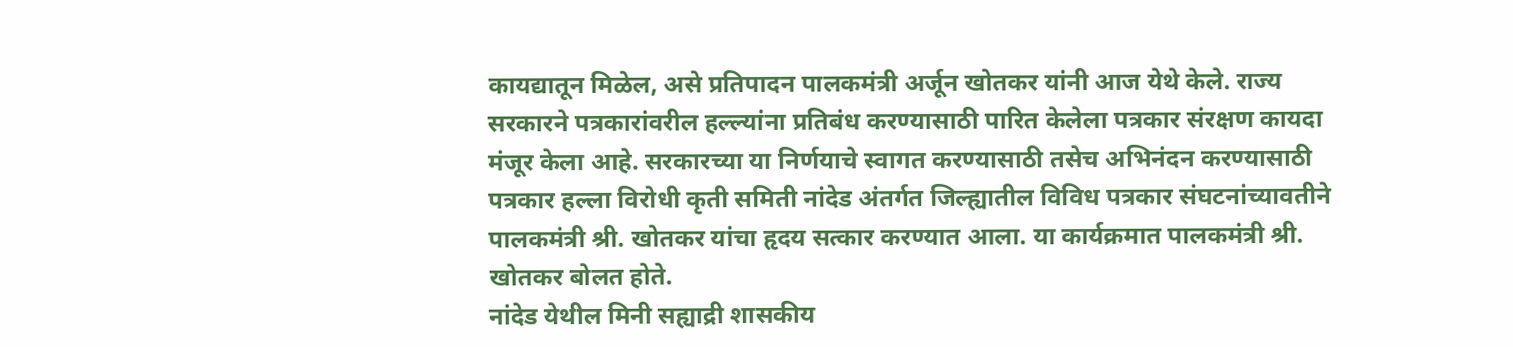कायद्यातून मिळेल, असे प्रतिपादन पालकमंत्री अर्जून खोतकर यांनी आज येथे केले. राज्य सरकारने पत्रकारांवरील हल्ल्यांना प्रतिबंध करण्यासाठी पारित केलेला पत्रकार संरक्षण कायदा मंजूर केला आहे. सरकारच्या या निर्णयाचे स्वागत करण्यासाठी तसेच अभिनंदन करण्यासाठी पत्रकार हल्ला विरोधी कृती समिती नांदेड अंतर्गत जिल्ह्यातील विविध पत्रकार संघटनांच्यावतीने पालकमंत्री श्री. खोतकर यांचा हृदय सत्कार करण्यात आला. या कार्यक्रमात पालकमंत्री श्री. खोतकर बोलत होते.
नांदेड येथील मिनी सह्याद्री शासकीय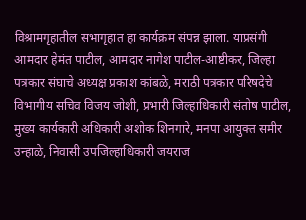विश्रामगृहातील सभागृहात हा कार्यक्रम संपन्न झाला. याप्रसंगी आमदार हेमंत पाटील, आमदार नागेश पाटील-आष्टीकर, जिल्हा पत्रकार संघाचे अध्यक्ष प्रकाश कांबळे, मराठी पत्रकार परिषदेचे विभागीय सचिव विजय जोशी, प्रभारी जिल्हाधिकारी संतोष पाटील, मुख्य कार्यकारी अधिकारी अशोक शिनगारे, मनपा आयुक्त समीर उन्हाळे, निवासी उपजिल्हाधिकारी जयराज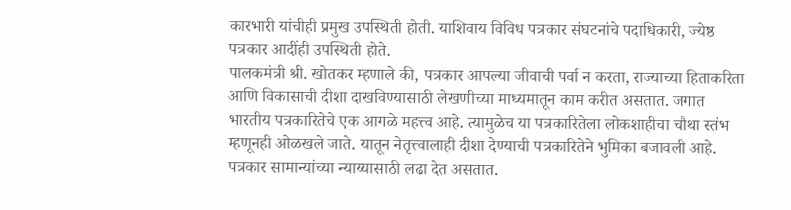कारभारी यांचीही प्रमुख उपस्थिती होती. याशिवाय विविध पत्रकार संघटनांचे पदाधिकारी, ज्येष्ठ पत्रकार आदींही उपस्थिती होते.
पालकमंत्री श्री. खोतकर म्हणाले की, पत्रकार आपल्या जीवाची पर्वा न करता, राज्याच्या हिताकरिता आणि विकासाची दीशा दाखविण्यासाठी लेखणीच्या माध्यमातून काम करीत असतात. जगात भारतीय पत्रकारितेचे एक आगळे महत्त्व आहे. त्यामुळेच या पत्रकारितेला लोकशाहीचा चौथा स्तंभ म्हणूनही ओळखले जाते. यातून नेतृत्त्वालाही दीशा देण्याची पत्रकारितेने भुमिका बजावली आहे. पत्रकार सामान्यांच्या न्याय्यासाठी लढा देत असतात.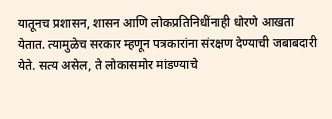यातूनच प्रशासन, शासन आणि लोकप्रतिनिधींनाही धोरणे आखता येतात. त्यामुळेच सरकार म्हणून पत्रकारांना संरक्षण देण्याची जबाबदारी येते. सत्य असेल, ते लोकासमोर मांडण्याचे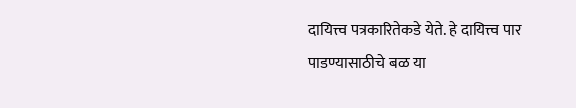दायित्त्व पत्रकारितेकडे येते. हे दायित्त्व पार पाडण्यासाठीचे बळ या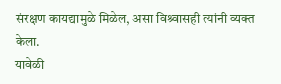संरक्षण कायद्यामुळे मिळेल, असा विश्र्वासही त्यांनी व्यक्त केला.
यावेळी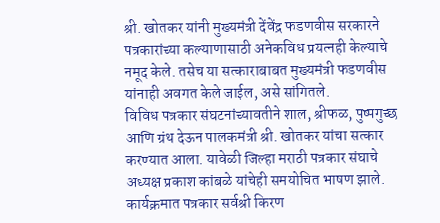श्री. खोतकर यांनी मुख्यमंत्री देंवेंद्र फडणवीस सरकारने पत्रकारांच्या कल्याणासाठी अनेकविध प्रयत्नही केल्याचे नमूद केले. तसेच या सत्काराबाबत मुख्यमंत्री फडणवीस यांनाही अवगत केले जाईल, असे सांगितले.
विविध पत्रकार संघटनांच्यावतीने शाल, श्रीफळ, पुष्पगुच्छ आणि ग्रंथ देऊन पालकमंत्री श्री. खोतकर यांचा सत्कार करण्यात आला. यावेळी जिल्हा मराठी पत्रकार संघाचे अध्यक्ष प्रकाश कांबळे यांचेही समयोचित भाषण झाले. कार्यक्रमात पत्रकार सर्वश्री किरण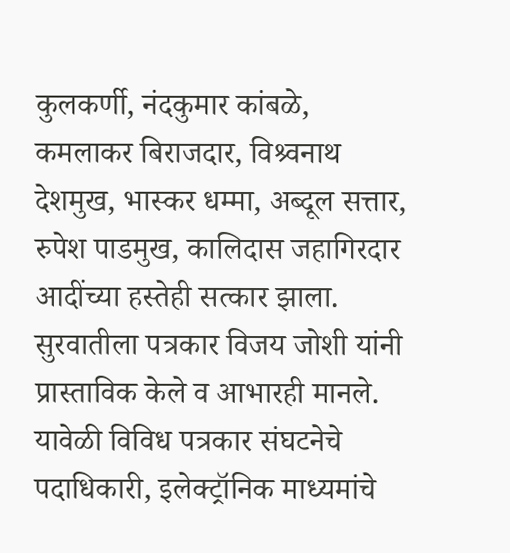कुलकर्णी, नंदकुमार कांबळे, कमलाकर बिराजदार, विश्र्वनाथ देशमुख, भास्कर धम्मा, अब्दूल सत्तार, रुपेश पाडमुख, कालिदास जहागिरदार आदींच्या हस्तेही सत्कार झाला. सुरवातीला पत्रकार विजय जोशी यांनी प्रास्ताविक केले व आभारही मानले. यावेळी विविध पत्रकार संघटनेचे पदाधिकारी, इलेक्ट्रॉनिक माध्यमांचे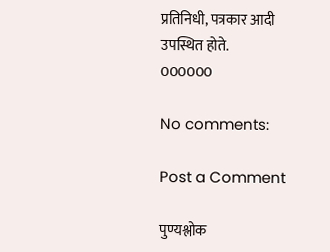प्रतिनिधी, पत्रकार आदी उपस्थित होते.
000000

No comments:

Post a Comment

पुण्यश्लोक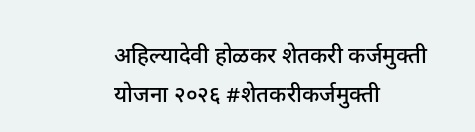अहिल्यादेवी होळकर शेतकरी कर्जमुक्ती योजना २०२६ #शेतकरीकर्जमुक्ती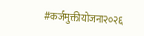#कर्जमुक्तीयोजना२०२६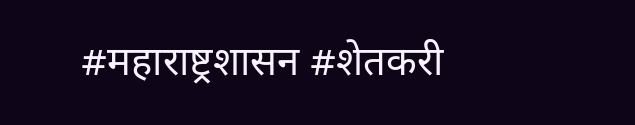#महाराष्ट्रशासन #शेतकरी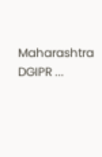Maharashtra DGIPR ...